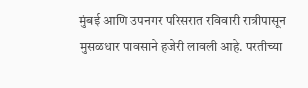मुंबई आणि उपनगर परिसरात रविवारी रात्रीपासून मुसळधार पावसाने हजेरी लावली आहे. परतीच्या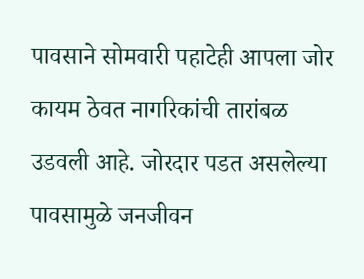पावसाने सोमवारी पहाटेही आपला जोर कायम ठेवत नागरिकांची तारांबळ उडवली आहे. जोरदार पडत असलेल्या पावसामुळे जनजीवन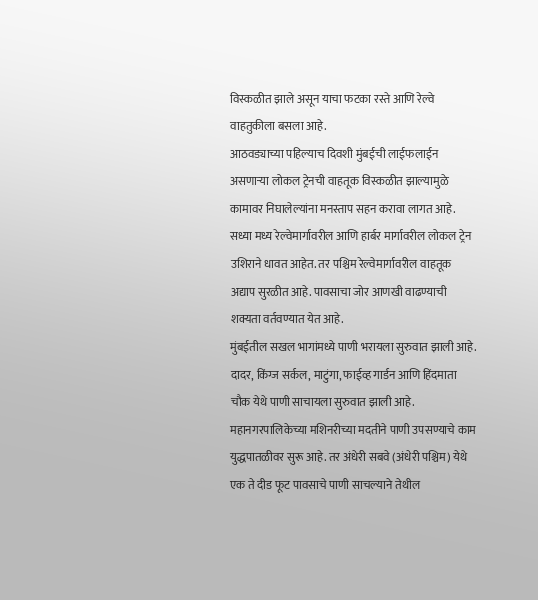विस्कळीत झाले असून याचा फटका रस्ते आणि रेल्वे वाहतुकीला बसला आहे.
आठवड्याच्या पहिल्याच दिवशी मुंबईची लाईफलाईन असणाऱ्या लोकल ट्रेनची वाहतूक विस्कळीत झाल्यामुळे कामावर निघालेल्यांना मनस्ताप सहन करावा लागत आहे. सध्या मध्य रेल्वेमार्गावरील आणि हार्बर मार्गावरील लोकल ट्रेन उशिराने धावत आहेत. तर पश्चिम रेल्वेमार्गावरील वाहतूक अद्याप सुरळीत आहे. पावसाचा जोर आणखी वाढण्याची शक्यता वर्तवण्यात येत आहे.
मुंबईतील सखल भागांमध्ये पाणी भरायला सुरुवात झाली आहे. दादर, किंग्ज सर्कल, माटुंगा, फाईव्ह गार्डन आणि हिंदमाता चौक येथे पाणी साचायला सुरुवात झाली आहे. महानगरपालिकेच्या मशिनरीच्या मदतीने पाणी उपसण्याचे काम युद्धपातळीवर सुरू आहे. तर अंधेरी सबवे (अंधेरी पश्चिम) येथे एक ते दीड फूट पावसाचे पाणी साचल्याने तेथील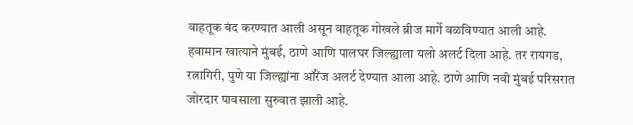वाहतूक बंद करण्यात आली असून वाहतूक गोखले ब्रीज मार्गे वळविण्यात आली आहे.
हवामान खात्याने मुंबई, ठाणे आणि पालघर जिल्ह्याला यलो अलर्ट दिला आहे. तर रायगड, रत्नागिरी, पुणे या जिल्ह्यांना ऑरेंज अलर्ट देण्यात आला आहे. ठाणे आणि नवी मुंबई परिसरात जोरदार पावसाला सुरुवात झाली आहे.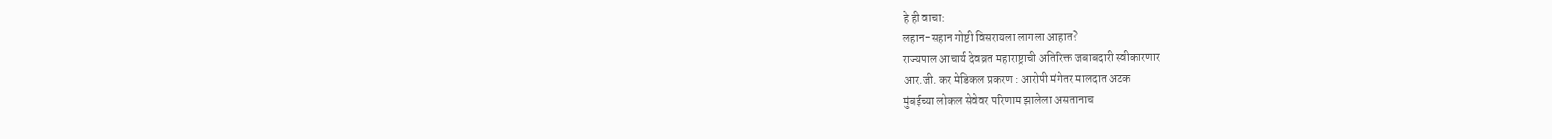हे ही वाचा:
लहान-सहान गोष्टी विसरायला लागला आहात?
राज्यपाल आचार्य देवव्रत महाराष्ट्राची अतिरिक्त जबाबदारी स्वीकारणार
आर.जी. कर मेडिकल प्रकरण : आरोपी मंगेतर मालदात अटक
मुंबईच्या लोकल सेवेवर परिणाम झालेला असतानाच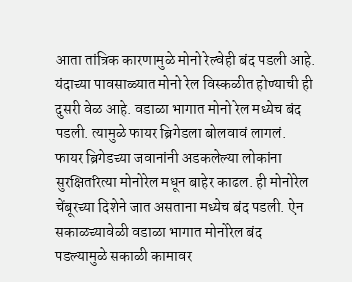आता तांत्रिक कारणामुळे मोनो रेल्वेही बंद पडली आहे. यंदाच्या पावसाळ्यात मोनो रेल विस्कळीत होण्याची ही दुसरी वेळ आहे. वडाळा भागात मोनो रेल मध्येच बंद पडली. त्यामुळे फायर ब्रिगेडला बोलवावं लागलं. फायर ब्रिगेडच्या जवानांनी अडकलेल्या लोकांना सुरक्षितरित्या मोनोरेल मधून बाहेर काढल. ही मोनोरेल चेंबूरच्या दिशेने जात असताना मध्येच बंद पडली. ऐन सकाळच्यावेळी वडाळा भागात मोनोरेल बंद पडल्यामुळे सकाळी कामावर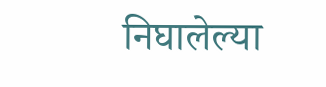निघालेल्या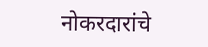नोकरदारांचे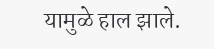यामुळे हाल झाले.